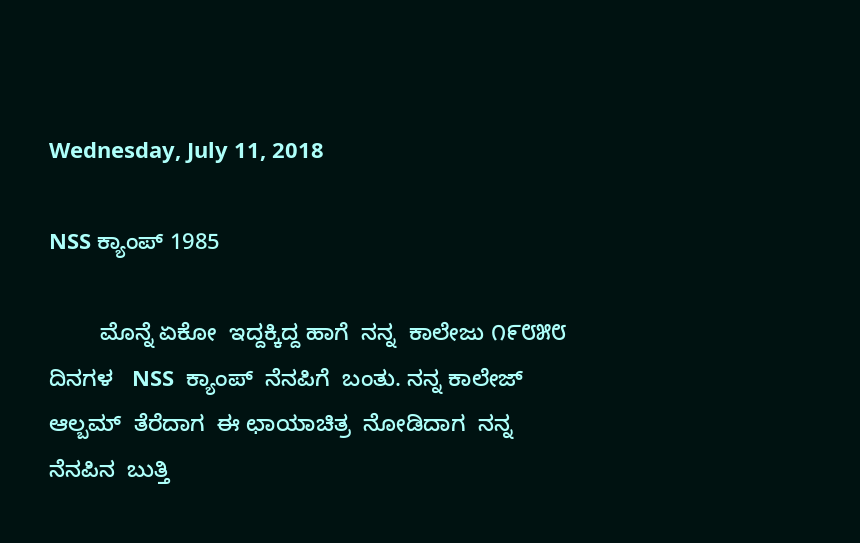Wednesday, July 11, 2018

NSS ಕ್ಯಾಂಪ್ 1985

        ಮೊನ್ನೆ ಏಕೋ  ಇದ್ದಕ್ಕಿದ್ದ ಹಾಗೆ  ನನ್ನ  ಕಾಲೇಜು ೧೯೮೫೮ ದಿನಗಳ   NSS  ಕ್ಯಾಂಪ್  ನೆನಪಿಗೆ  ಬಂತು. ನನ್ನ ಕಾಲೇಜ್  ಆಲ್ಬಮ್  ತೆರೆದಾಗ  ಈ ಛಾಯಾಚಿತ್ರ  ನೋಡಿದಾಗ  ನನ್ನ  ನೆನಪಿನ  ಬುತ್ತಿ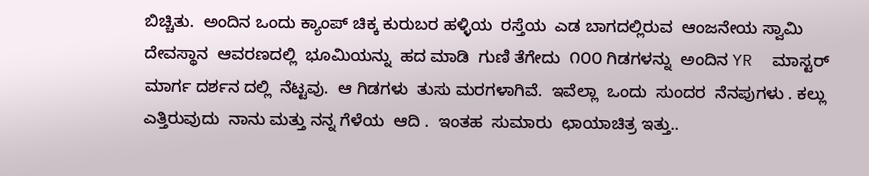ಬಿಚ್ಚಿತು.  ಅಂದಿನ ಒಂದು ಕ್ಯಾಂಪ್ ಚಿಕ್ಕ ಕುರುಬರ ಹಳ್ಳಿಯ  ರಸ್ತೆಯ  ಎಡ ಬಾಗದಲ್ಲಿರುವ  ಆಂಜನೇಯ ಸ್ವಾಮಿ ದೇವಸ್ಥಾನ  ಆವರಣದಲ್ಲಿ  ಭೂಮಿಯನ್ನು  ಹದ ಮಾಡಿ  ಗುಣಿ ತೆಗೇದು  ೧೦೦ ಗಿಡಗಳನ್ನು  ಅಂದಿನ YR  ಮಾಸ್ಟರ್ ಮಾರ್ಗ ದರ್ಶನ ದಲ್ಲಿ  ನೆಟ್ಟವು.  ಆ ಗಿಡಗಳು  ತುಸು ಮರಗಳಾಗಿವೆ.  ಇವೆಲ್ಲಾ  ಒಂದು  ಸುಂದರ  ನೆನಪುಗಳು . ಕಲ್ಲು  ಎತ್ತಿರುವುದು  ನಾನು ಮತ್ತು ನನ್ನ ಗೆಳೆಯ  ಆದಿ .  ಇಂತಹ  ಸುಮಾರು  ಛಾಯಾಚಿತ್ರ ಇತ್ತು..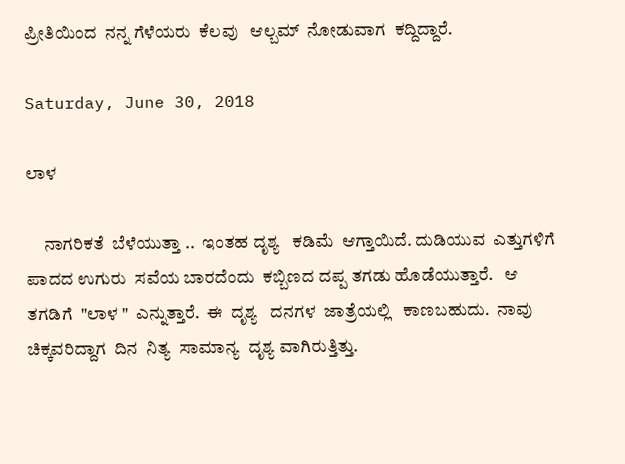ಪ್ರೀತಿಯಿಂದ  ನನ್ನ ಗೆಳೆಯರು  ಕೆಲವು   ಆಲ್ಬಮ್  ನೋಡುವಾಗ  ಕದ್ದಿದ್ದಾರೆ.

Saturday, June 30, 2018

ಲಾಳ

     ನಾಗರಿಕತೆ  ಬೆಳೆಯುತ್ತಾ ..  ಇಂತಹ ದೃಶ್ಯ   ಕಡಿಮೆ  ಆಗ್ತಾಯಿದೆ. ದುಡಿಯುವ  ಎತ್ತುಗಳಿಗೆ  ಪಾದದ ಉಗುರು  ಸವೆಯ ಬಾರದೆಂದು  ಕಬ್ಬಿಣದ ದಪ್ಪ ತಗಡು ಹೊಡೆಯುತ್ತಾರೆ.   ಆ  ತಗಡಿಗೆ  "ಲಾಳ "  ಎನ್ನುತ್ತಾರೆ.  ಈ  ದೃಶ್ಯ   ದನಗಳ  ಜಾತ್ರೆಯಲ್ಲಿ   ಕಾಣಬಹುದು.  ನಾವು  ಚಿಕ್ಕವರಿದ್ದಾಗ  ದಿನ  ನಿತ್ಯ  ಸಾಮಾನ್ಯ  ದೃಶ್ಯ ವಾಗಿರುತ್ತಿತ್ತು.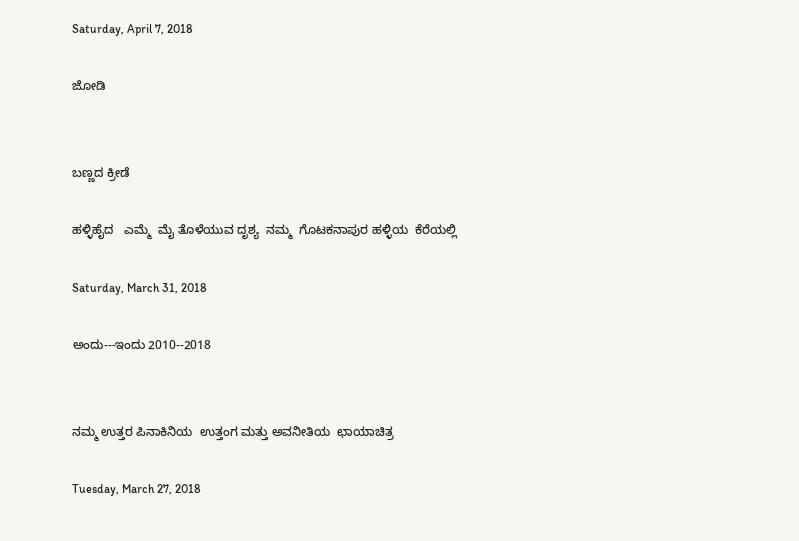Saturday, April 7, 2018

ಜೋಡಿ


ಬಣ್ಣದ ಕ್ರೀಡೆ

ಹಳ್ಳಿಹೈದ   ಎಮ್ಮೆ  ಮೈ ತೊಳೆಯುವ ದೃಶ್ಯ  ನಮ್ಮ  ಗೊಟಕನಾಪುರ ಹಳ್ಳಿಯ  ಕೆರೆಯಲ್ಲಿ

Saturday, March 31, 2018

ಅಂದು---ಇಂದು 2010--2018


ನಮ್ಮ ಉತ್ತರ ಪಿನಾಕಿನಿಯ  ಉತ್ತಂಗ ಮತ್ತು ಅವನೀತಿಯ  ಛಾಯಾಚಿತ್ರ

Tuesday, March 27, 2018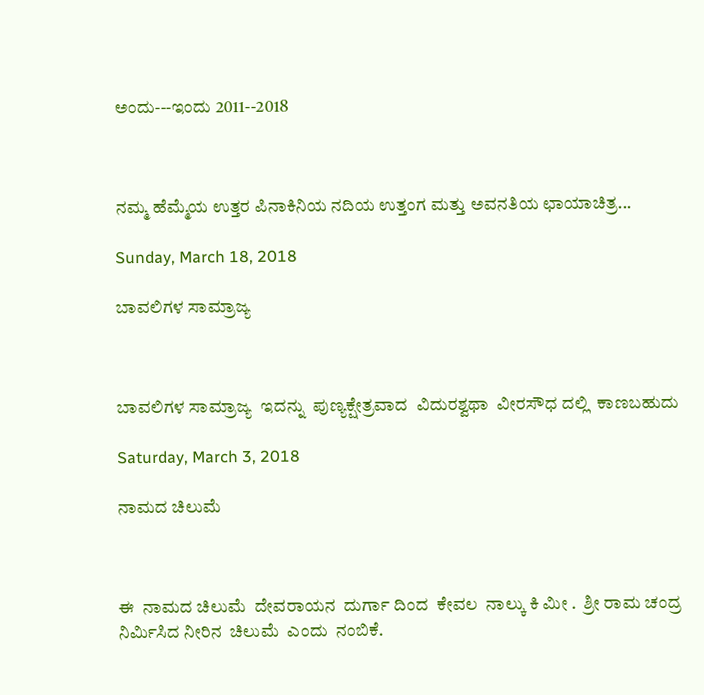ಅಂದು---ಇಂದು 2011--2018



ನಮ್ಮ ಹೆಮ್ಮೆಯ ಉತ್ತರ ಪಿನಾಕಿನಿಯ ನದಿಯ ಉತ್ತಂಗ ಮತ್ತು ಅವನತಿಯ ಛಾಯಾಚಿತ್ರ...

Sunday, March 18, 2018

ಬಾವಲಿಗಳ ಸಾಮ್ರಾಜ್ಯ



ಬಾವಲಿಗಳ ಸಾಮ್ರಾಜ್ಯ  ಇದನ್ನು  ಪುಣ್ಯಕ್ಷೇತ್ರವಾದ  ವಿದುರಶ್ವಥಾ  ವೀರಸೌಧ ದಲ್ಲಿ  ಕಾಣಬಹುದು

Saturday, March 3, 2018

ನಾಮದ ಚಿಲುಮೆ



ಈ  ನಾಮದ ಚಿಲುಮೆ  ದೇವರಾಯನ  ದುರ್ಗಾ ದಿಂದ  ಕೇವಲ  ನಾಲ್ಕು ಕಿ ಮೀ .  ಶ್ರೀ ರಾಮ ಚಂದ್ರ  ನಿರ್ಮಿಸಿದ ನೀರಿನ  ಚಿಲುಮೆ  ಎಂದು  ನಂಬಿಕೆ.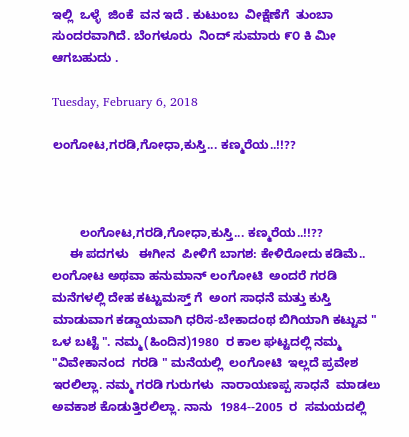ಇಲ್ಲಿ  ಒಳ್ಳೆ  ಜಿಂಕೆ  ವನ ಇದೆ . ಕುಟುಂಬ  ವೀಕ್ಷೆಣೆಗೆ  ತುಂಬಾ ಸುಂದರವಾಗಿದೆ. ಬೆಂಗಳೂರು  ನಿಂದ್ ಸುಮಾರು ೯೦ ಕಿ ಮೀ  ಆಗಬಹುದು .

Tuesday, February 6, 2018

ಲಂಗೋಟ,ಗರಡಿ,ಗೋಧಾ,ಕುಸ್ತಿ... ಕಣ್ಮರೆಯ..!!??



        ಲಂಗೋಟ,ಗರಡಿ,ಗೋಧಾ,ಕುಸ್ತಿ... ಕಣ್ಮರೆಯ..!!??
     ಈ ಪದಗಳು   ಈಗೀನ  ಪೀಳಿಗೆ ಬಾಗಶ: ಕೇಳಿರೋದು ಕಡಿಮೆ..   ಲಂಗೋಟ ಅಥವಾ ಹನುಮಾನ್ ಲಂಗೋಟಿ  ಅಂದರೆ ಗರಡಿ ಮನೆಗಳಲ್ಲಿ ದೇಹ ಕಟ್ಟುಮಸ್ತ್ ಗೆ  ಅಂಗ ಸಾಧನೆ ಮತ್ತು ಕುಸ್ತಿ  ಮಾಡುವಾಗ ಕಡ್ಡಾಯವಾಗಿ ಧರಿಸ-ಬೇಕಾದಂಥ ಬಿಗಿಯಾಗಿ ಕಟ್ಟುವ " ಒಳ ಬಟ್ಟೆ ". ನಮ್ಮ(ಹಿಂದಿನ)1980  ರ ಕಾಲ ಘಟ್ಟದಲ್ಲಿ ನಮ್ಮ "ವಿವೇಕಾನಂದ  ಗರಡಿ " ಮನೆಯಲ್ಲಿ  ಲಂಗೋಟಿ  ಇಲ್ಲದೆ ಪ್ರವೇಶ ಇರಲಿಲ್ಲಾ. ನಮ್ಮ ಗರಡಿ ಗುರುಗಳು  ನಾರಾಯಣಪ್ಪ ಸಾಧನೆ  ಮಾಡಲು  ಅವಕಾಶ ಕೊಡುತ್ತಿರಲಿಲ್ಲಾ. ನಾನು  1984--2005  ರ  ಸಮಯದಲ್ಲಿ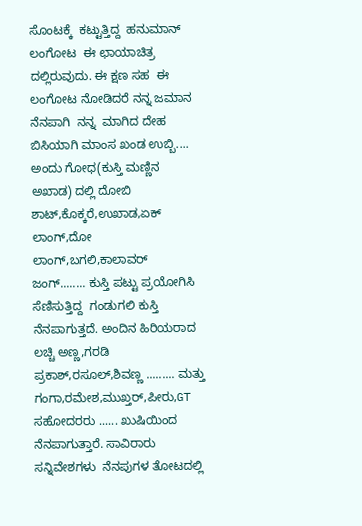ಸೊಂಟಕ್ಕೆ  ಕಟ್ಟುತ್ತಿದ್ದ  ಹನುಮಾನ್ ಲಂಗೋಟ  ಈ ಛಾಯಾಚಿತ್ರ ದಲ್ಲಿರುವುದು. ಈ ಕ್ಷಣ ಸಹ  ಈ  ಲಂಗೋಟ ನೋಡಿದರೆ ನನ್ನ ಜಮಾನ  ನೆನಪಾಗಿ  ನನ್ನ  ಮಾಗಿದ ದೇಹ ಬಿಸಿಯಾಗಿ ಮಾಂಸ ಖಂಡ ಉಬ್ಬಿ.... ಅಂದು ಗೋಧ(ಕುಸ್ತಿ ಮಣ್ಣಿನ ಅಖಾಡ) ದಲ್ಲಿ ದೋಬಿ ಶಾಟ್,ಕೊಕ್ಕರೆ,ಉಖಾಡ,ಏಕ್ ಲಾಂಗ್,ದೋ ಲಾಂಗ್,ಬಗಲಿ,ಕಾಲಾವರ್ ಜಂಗ್........ ಕುಸ್ತಿ ಪಟ್ಟು ಪ್ರಯೋಗಿಸಿ  ಸೆಣಿಸುತ್ತಿದ್ದ  ಗಂಡುಗಲಿ ಕುಸ್ತಿ ನೆನಪಾಗುತ್ತದೆ. ಅಂದಿನ ಹಿರಿಯರಾದ  ಲಚ್ಚಿ ಅಣ್ಣ,ಗರಡಿ ಪ್ರಕಾಶ್,ರಸೂಲ್,ಶಿವಣ್ಣ ......... ಮತ್ತು ಗಂಗಾ,ರಮೇಶ,ಮುಖ್ತರ್,ಪೀರು,GT ಸಹೋದರರು ...... ಖುಷಿಯಿಂದ ನೆನಪಾಗುತ್ತಾರೆ. ಸಾವಿರಾರು ಸನ್ನಿವೇಶಗಳು  ನೆನಪುಗಳ ತೋಟದಲ್ಲಿ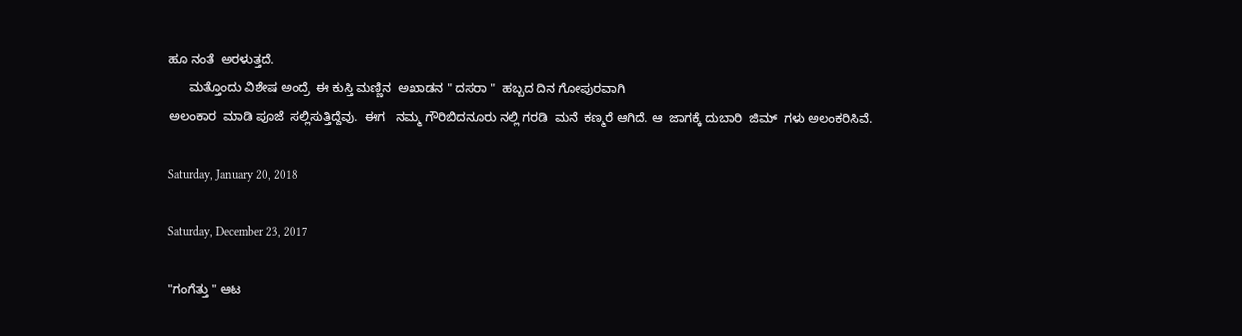ಹೂ ನಂತೆ  ಅರಳುತ್ತದೆ.
      ಮತ್ತೊಂದು ವಿಶೇಷ ಅಂದ್ರೆ  ಈ ಕುಸ್ತಿ ಮಣ್ಣಿನ  ಅಖಾಡನ " ದಸರಾ "  ಹಬ್ಬದ ದಿನ ಗೋಪುರವಾಗಿ
ಅಲಂಕಾರ  ಮಾಡಿ ಪೂಜೆ  ಸಲ್ಲಿಸುತ್ತಿದ್ದೆವು.  ಈಗ   ನಮ್ಮ ಗೌರಿಬಿದನೂರು ನಲ್ಲಿ ಗರಡಿ  ಮನೆ  ಕಣ್ಮರೆ ಆಗಿದೆ. ಆ  ಜಾಗಕ್ಕೆ ದುಬಾರಿ  ಜಿಮ್  ಗಳು ಅಲಂಕರಿಸಿವೆ.

Saturday, January 20, 2018

Saturday, December 23, 2017

"ಗಂಗೆತ್ತು " ಆಟ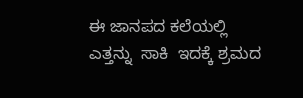ಈ ಜಾನಪದ ಕಲೆಯಲ್ಲಿ  ಎತ್ತನ್ನು  ಸಾಕಿ  ಇದಕ್ಕೆ ಶ್ರಮದ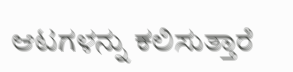ಆಟಗಳನ್ನು ಕಲಿಸುತ್ತಾರೆ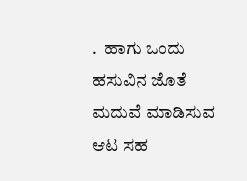.  ಹಾಗು ಒಂದು  ಹಸುವಿನ ಜೊತೆ ಮದುವೆ ಮಾಡಿಸುವ  ಆಟ ಸಹ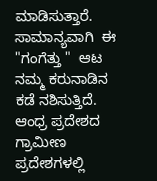ಮಾಡಿಸುತ್ತಾರೆ.  ಸಾಮಾನ್ಯವಾಗಿ  ಈ  "ಗಂಗೆತ್ತು "  ಆಟ  ನಮ್ಮ ಕರುನಾಡಿನ  ಕಡೆ ನಶಿಸುತ್ತಿದೆ. ಆಂಧ್ರ ಪ್ರದೇಶದ  ಗ್ರಾಮೀಣ ಪ್ರದೇಶಗಳಲ್ಲಿ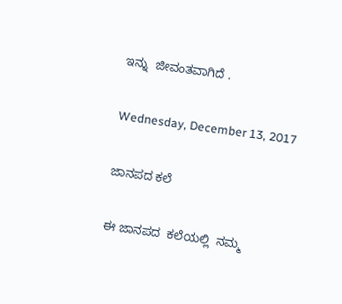ಇನ್ನು  ಜೀವಂತವಾಗಿದೆ .

Wednesday, December 13, 2017

ಜಾನಪದ ಕಲೆ

ಈ ಜಾನಪದ  ಕಲೆಯಲ್ಲಿ  ನಮ್ಮ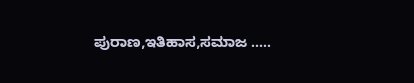ಪುರಾಣ,ಇತಿಹಾಸ,ಸಮಾಜ .....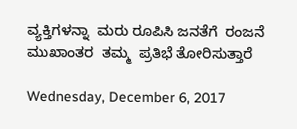ವ್ಯಕ್ತಿಗಳನ್ನಾ  ಮರು ರೂಪಿಸಿ ಜನತೆಗೆ  ರಂಜನೆ ಮುಖಾಂತರ  ತಮ್ಮ  ಪ್ರತಿಭೆ ತೋರಿಸುತ್ತಾರೆ

Wednesday, December 6, 2017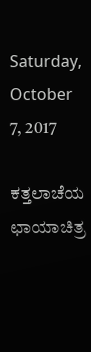Saturday, October 7, 2017

ಕತ್ತಲಾಚೆಯ ಛಾಯಾಚಿತ್ರ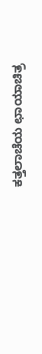ಕತ್ತಲಾಚೆಯ ಛಾಯಾಚಿತ್ರ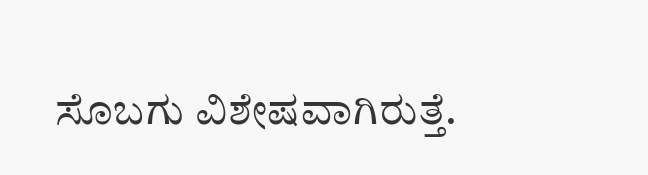ಸೊಬಗು ವಿಶೇಷವಾಗಿರುತ್ತೆ.